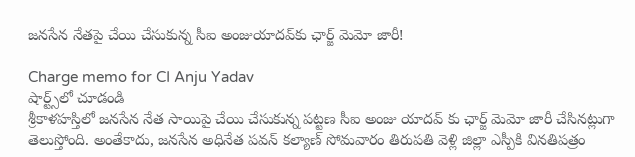జనసేన నేతపై చేయి చేసుకున్న సీఐ అంజుయాదవ్‌కు ఛార్జ్ మెమో జారీ!

Charge memo for CI Anju Yadav
షార్ట్స్‌లో చూడండి
శ్రీకాళహస్తిలో జనసేన నేత సాయిపై చేయి చేసుకున్న పట్టణ సీఐ అంజు యాదవ్ కు ఛార్జ్ మెమో జారీ చేసినట్లుగా తెలుస్తోంది. అంతేకాదు, జనసేన అధినేత పవన్ కల్యాణ్ సోమవారం తిరుపతి వెళ్లి జిల్లా ఎస్పీకి వినతిపత్రం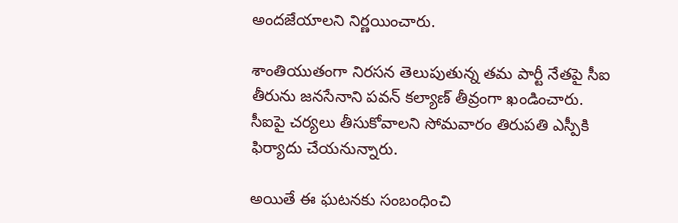అందజేయాలని నిర్ణయించారు.

శాంతియుతంగా నిరసన తెలుపుతున్న తమ పార్టీ నేతపై సీఐ తీరును జనసేనాని పవన్ కల్యాణ్ తీవ్రంగా ఖండించారు. సీఐపై చర్యలు తీసుకోవాలని సోమవారం తిరుపతి ఎస్పీకి ఫిర్యాదు చేయనున్నారు.

అయితే ఈ ఘటనకు సంబంధించి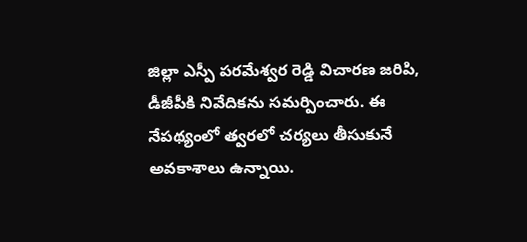జిల్లా ఎస్పీ పరమేశ్వర రెడ్డి విచారణ జరిపి, డీజీపీకి నివేదికను సమర్పించారు. ఈ నేపథ్యంలో త్వరలో చర్యలు తీసుకునే అవకాశాలు ఉన్నాయి.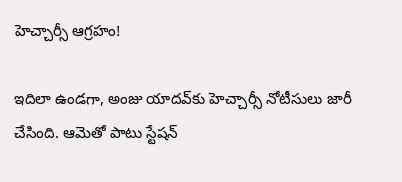హెచ్చార్సీ ఆగ్రహం!

ఇదిలా ఉండగా, అంజు యాదవ్‌కు హెచ్చార్సీ నోటీసులు జారీ చేసింది. ఆమెతో పాటు స్టేషన్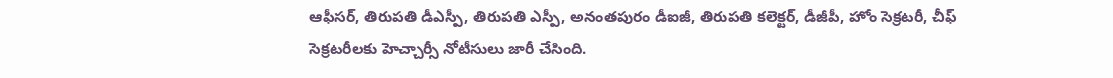ఆఫీసర్, తిరుపతి డీఎస్పీ, తిరుపతి ఎస్పీ, అనంతపురం డీఐజీ, తిరుపతి కలెక్టర్, డీజీపీ, హోం సెక్రటరీ, చీఫ్ సెక్రటరీలకు హెచ్చార్సీ నోటీసులు జారీ చేసింది.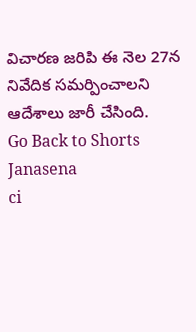విచారణ జరిపి ఈ నెల 27న నివేదిక సమర్పించాలని ఆదేశాలు జారీ చేసింది.
Go Back to Shorts
Janasena
ci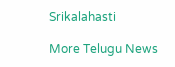Srikalahasti

More Telugu News